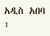አዲስ አበባ ፣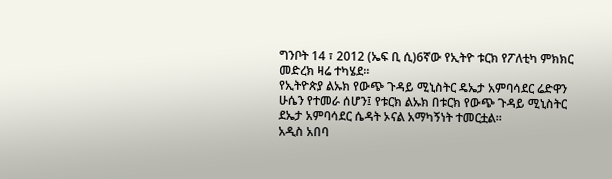ግንቦት 14 ፣ 2012 (ኤፍ ቢ ሲ)6ኛው የኢትዮ ቱርክ የፖለቲካ ምክክር መድረክ ዛሬ ተካሄደ።
የኢትዮጵያ ልኡክ የውጭ ጉዳይ ሚኒስትር ዴኤታ አምባሳደር ሬድዋን ሁሴን የተመራ ሰሆን፤ የቱርክ ልኡክ በቱርክ የውጭ ጉዳይ ሚኒስትር ደኤታ አምባሳደር ሴዳት ኦናል አማካኝነት ተመርቷል።
አዲስ አበባ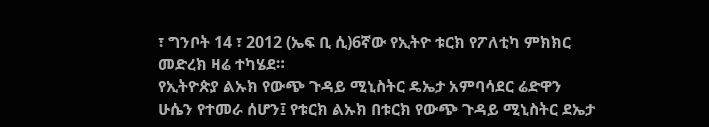፣ ግንቦት 14 ፣ 2012 (ኤፍ ቢ ሲ)6ኛው የኢትዮ ቱርክ የፖለቲካ ምክክር መድረክ ዛሬ ተካሄደ።
የኢትዮጵያ ልኡክ የውጭ ጉዳይ ሚኒስትር ዴኤታ አምባሳደር ሬድዋን ሁሴን የተመራ ሰሆን፤ የቱርክ ልኡክ በቱርክ የውጭ ጉዳይ ሚኒስትር ደኤታ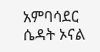አምባሳደር ሴዳት ኦናል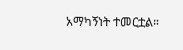አማካኝነት ተመርቷል።